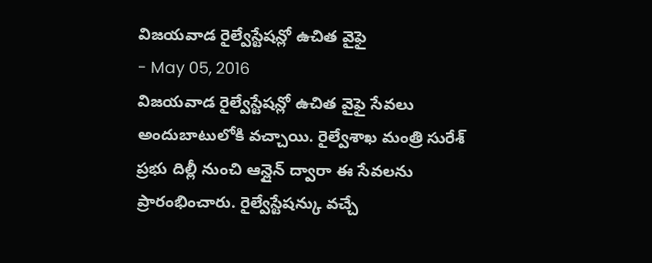విజయవాడ రైల్వేస్టేషన్లో ఉచిత వైఫై
- May 05, 2016
విజయవాడ రైల్వేస్టేషన్లో ఉచిత వైఫై సేవలు అందుబాటులోకి వచ్చాయి. రైల్వేశాఖ మంత్రి సురేశ్ ప్రభు దిల్లీ నుంచి ఆన్లైన్ ద్వారా ఈ సేవలను ప్రారంభించారు. రైల్వేస్టేషన్కు వచ్చే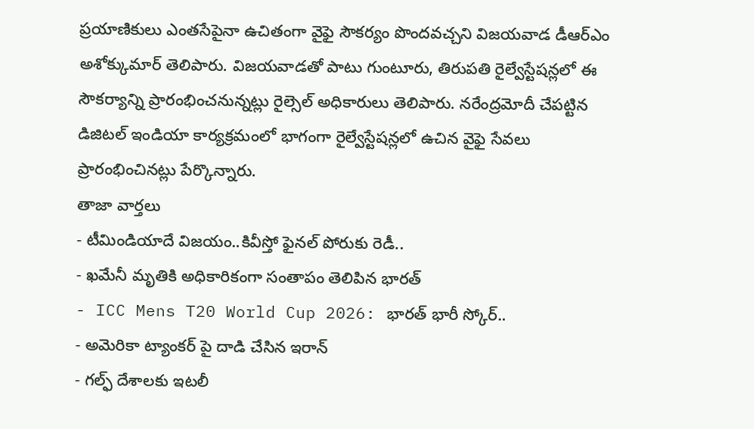ప్రయాణికులు ఎంతసేపైనా ఉచితంగా వైఫై సౌకర్యం పొందవచ్చని విజయవాడ డీఆర్ఎం అశోక్కుమార్ తెలిపారు. విజయవాడతో పాటు గుంటూరు, తిరుపతి రైల్వేస్టేషన్లలో ఈ సౌకర్యాన్ని ప్రారంభించనున్నట్లు రైల్సెల్ అధికారులు తెలిపారు. నరేంద్రమోదీ చేపట్టిన డిజిటల్ ఇండియా కార్యక్రమంలో భాగంగా రైల్వేస్టేషన్లలో ఉచిన వైఫై సేవలు ప్రారంభించినట్లు పేర్కొన్నారు.
తాజా వార్తలు
- టీమిండియాదే విజయం..కివీస్తో ఫైనల్ పోరుకు రెడీ..
- ఖమేనీ మృతికి అధికారికంగా సంతాపం తెలిపిన భారత్
- ICC Mens T20 World Cup 2026: భారత్ భారీ స్కోర్..
- అమెరికా ట్యాంకర్ పై దాడి చేసిన ఇరాన్
- గల్ఫ్ దేశాలకు ఇటలీ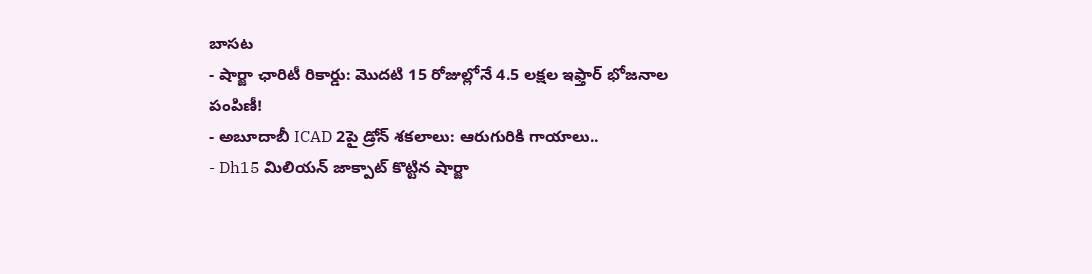బాసట
- షార్జా ఛారిటీ రికార్డు: మొదటి 15 రోజుల్లోనే 4.5 లక్షల ఇఫ్తార్ భోజనాల పంపిణీ!
- అబూదాబీ ICAD 2పై డ్రోన్ శకలాలు: ఆరుగురికి గాయాలు..
- Dh15 మిలియన్ జాక్పాట్ కొట్టిన షార్జా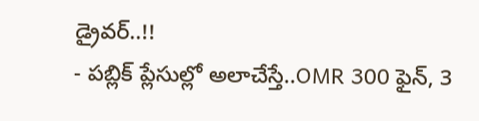డ్రైవర్..!!
- పబ్లిక్ ప్లేసుల్లో అలాచేస్తే..OMR 300 ఫైన్, 3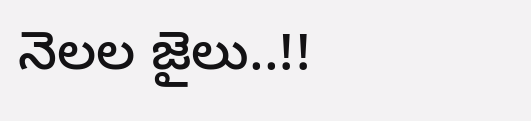నెలల జైలు..!!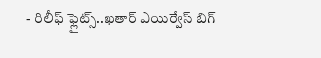- రిలీఫ్ ఫ్లైట్స్..ఖతార్ ఎయిర్వేస్ బిగ్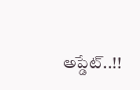అప్డేట్..!!